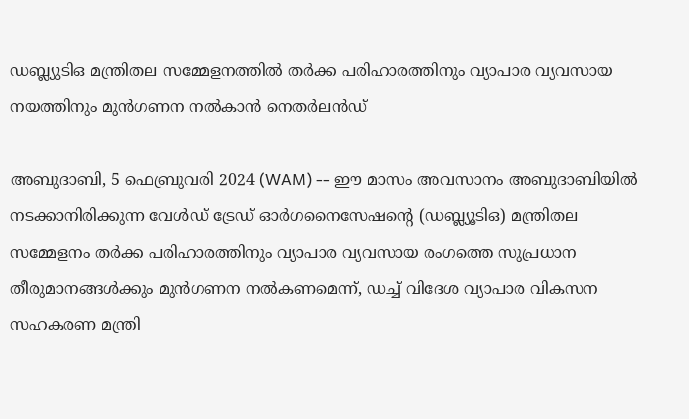ഡബ്ല്യുടിഒ മന്ത്രിതല സമ്മേളനത്തിൽ തർക്ക പരിഹാരത്തിനും വ്യാപാര വ്യവസായ നയത്തിനും മുൻഗണന നൽകാൻ നെതർലൻഡ്

അബുദാബി, 5 ഫെബ്രുവരി 2024 (WAM) -- ഈ മാസം അവസാനം അബുദാബിയിൽ നടക്കാനിരിക്കുന്ന വേൾഡ് ട്രേഡ് ഓർഗനൈസേഷൻ്റെ (ഡബ്ല്യൂടിഒ) മന്ത്രിതല സമ്മേളനം തർക്ക പരിഹാരത്തിനും വ്യാപാര വ്യവസായ രംഗത്തെ സുപ്രധാന തീരുമാനങ്ങൾക്കും മുൻഗണന നൽകണമെന്ന്, ഡച്ച് വിദേശ വ്യാപാര വികസന സഹകരണ മന്ത്രി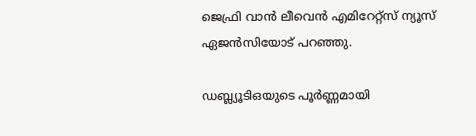ജെഫ്രി വാൻ ലീവെൻ എമിറേറ്റ്സ് ന്യൂസ് ഏജൻസിയോട് പറഞ്ഞു.

ഡബ്ല്യൂടിഒയുടെ പൂർണ്ണമായി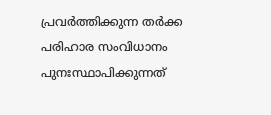പ്രവർത്തിക്കുന്ന തർക്ക പരിഹാര സംവിധാനം പുനഃസ്ഥാപിക്കുന്നത്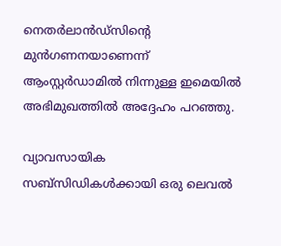നെതർലാൻഡ്‌സിൻ്റെ മുൻഗണനയാണെന്ന് ആംസ്റ്റർഡാമിൽ നിന്നുള്ള ഇമെയിൽ അഭിമുഖത്തിൽ അദ്ദേഹം പറഞ്ഞു.

വ്യാവസായിക സബ്‌സിഡികൾക്കായി ഒരു ലെവൽ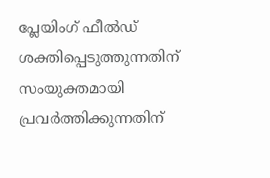പ്ലേയിംഗ് ഫീൽഡ് ശക്തിപ്പെടുത്തുന്നതിന് സംയുക്തമായി പ്രവർത്തിക്കുന്നതിന്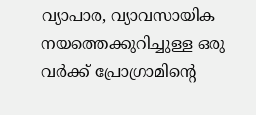വ്യാപാര, വ്യാവസായിക നയത്തെക്കുറിച്ചുള്ള ഒരു വർക്ക് പ്രോഗ്രാമിൻ്റെ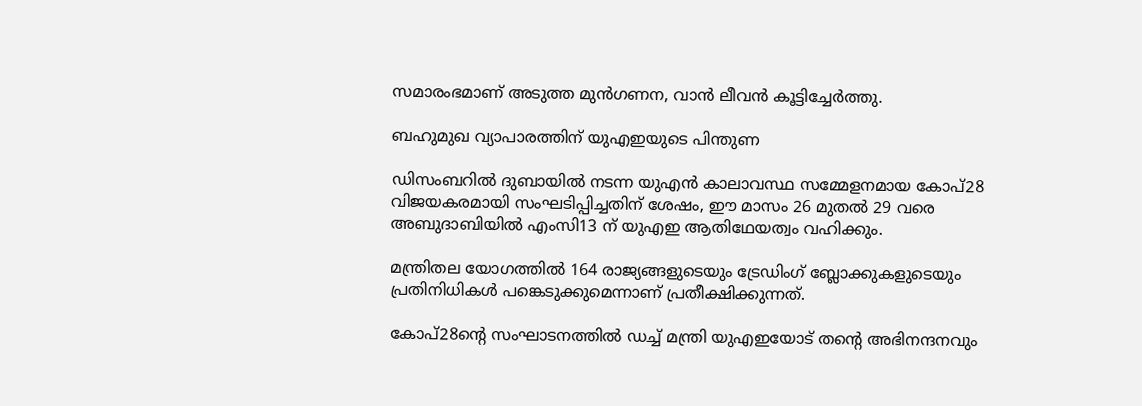സമാരംഭമാണ് അടുത്ത മുൻഗണന, വാൻ ലീവൻ കൂട്ടിച്ചേർത്തു.

ബഹുമുഖ വ്യാപാരത്തിന് യുഎഇയുടെ പിന്തുണ

ഡിസംബറിൽ ദുബായിൽ നടന്ന യുഎൻ കാലാവസ്ഥ സമ്മേളനമായ കോപ്28 വിജയകരമായി സംഘടിപ്പിച്ചതിന് ശേഷം, ഈ മാസം 26 മുതൽ 29 വരെ അബുദാബിയിൽ എംസി13 ന് യുഎഇ ആതിഥേയത്വം വഹിക്കും.

മന്ത്രിതല യോഗത്തിൽ 164 രാജ്യങ്ങളുടെയും ട്രേഡിംഗ് ബ്ലോക്കുകളുടെയും പ്രതിനിധികൾ പങ്കെടുക്കുമെന്നാണ് പ്രതീക്ഷിക്കുന്നത്.

കോപ്28ൻ്റെ സംഘാടനത്തിൽ ഡച്ച് മന്ത്രി യുഎഇയോട് തൻ്റെ അഭിനന്ദനവും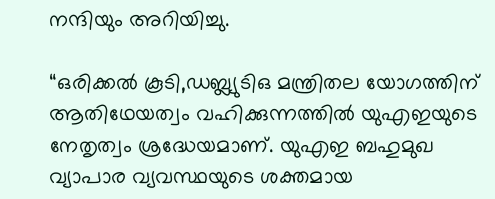നന്ദിയും അറിയിച്ചു.

“ഒരിക്കൽ കൂടി,ഡബ്ല്യുടിഒ മന്ത്രിതല യോഗത്തിന് ആതിഥേയത്വം വഹിക്കുന്നത്തിൽ യുഎഇയുടെ നേതൃത്വം ശ്രദ്ധേയമാണ്. യുഎഇ ബഹുമുഖ വ്യാപാര വ്യവസ്ഥയുടെ ശക്തമായ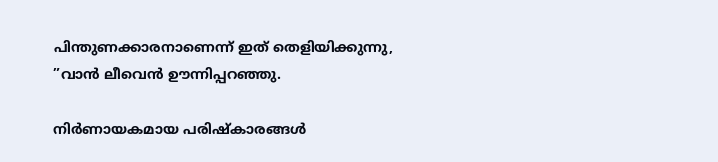പിന്തുണക്കാരനാണെന്ന് ഇത് തെളിയിക്കുന്നു, ”വാൻ ലീവെൻ ഊന്നിപ്പറഞ്ഞു.

നിർണായകമായ പരിഷ്കാരങ്ങൾ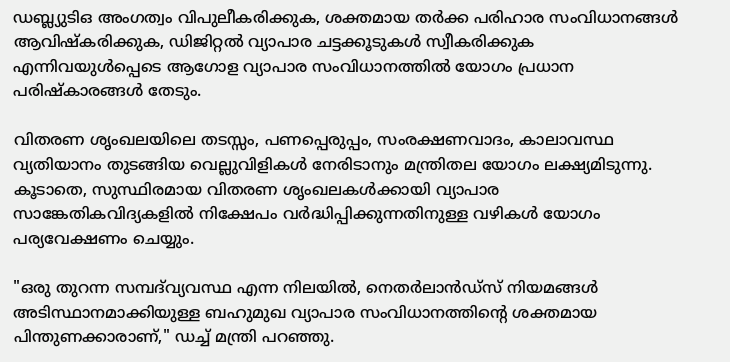ഡബ്ല്യുടിഒ അംഗത്വം വിപുലീകരിക്കുക, ശക്തമായ തർക്ക പരിഹാര സംവിധാനങ്ങൾ ആവിഷ്കരിക്കുക, ഡിജിറ്റൽ വ്യാപാര ചട്ടക്കൂടുകൾ സ്വീകരിക്കുക എന്നിവയുൾപ്പെടെ ആഗോള വ്യാപാര സംവിധാനത്തിൽ യോഗം പ്രധാന പരിഷ്കാരങ്ങൾ തേടും.

വിതരണ ശൃംഖലയിലെ തടസ്സം, പണപ്പെരുപ്പം, സംരക്ഷണവാദം, കാലാവസ്ഥ വ്യതിയാനം തുടങ്ങിയ വെല്ലുവിളികൾ നേരിടാനും മന്ത്രിതല യോഗം ലക്ഷ്യമിടുന്നു. കൂടാതെ, സുസ്ഥിരമായ വിതരണ ശൃംഖലകൾക്കായി വ്യാപാര സാങ്കേതികവിദ്യകളിൽ നിക്ഷേപം വർദ്ധിപ്പിക്കുന്നതിനുള്ള വഴികൾ യോഗം പര്യവേക്ഷണം ചെയ്യും.

"ഒരു തുറന്ന സമ്പദ്‌വ്യവസ്ഥ എന്ന നിലയിൽ, നെതർലാൻഡ്‌സ് നിയമങ്ങൾ അടിസ്ഥാനമാക്കിയുള്ള ബഹുമുഖ വ്യാപാര സംവിധാനത്തിൻ്റെ ശക്തമായ പിന്തുണക്കാരാണ്," ഡച്ച് മന്ത്രി പറഞ്ഞു.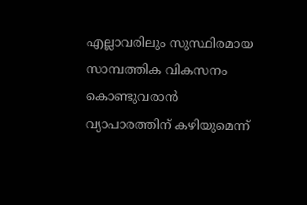എല്ലാവരിലും സുസ്ഥിരമായ സാമ്പത്തിക വികസനം കൊണ്ടുവരാൻ വ്യാപാരത്തിന് കഴിയുമെന്ന്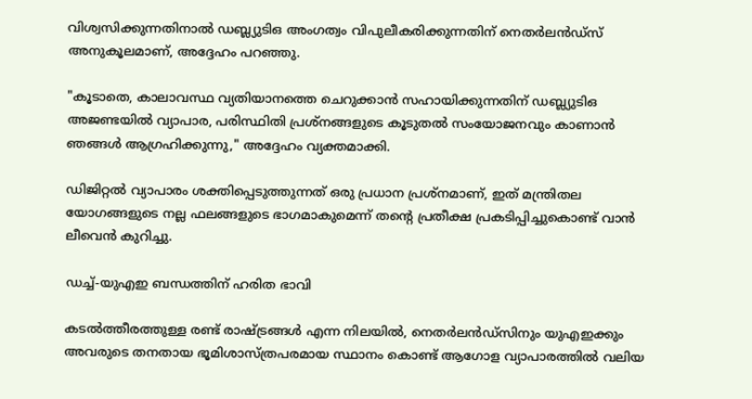വിശ്വസിക്കുന്നതിനാൽ ഡബ്ല്യുടിഒ അംഗത്വം വിപുലീകരിക്കുന്നതിന് നെതർലൻഡ്‌സ് അനുകൂലമാണ്, അദ്ദേഹം പറഞ്ഞു.

"കൂടാതെ, കാലാവസ്ഥ വ്യതിയാനത്തെ ചെറുക്കാൻ സഹായിക്കുന്നതിന് ഡബ്ല്യുടിഒ അജണ്ടയിൽ വ്യാപാര, പരിസ്ഥിതി പ്രശ്‌നങ്ങളുടെ കൂടുതൽ സംയോജനവും കാണാൻ ഞങ്ങൾ ആഗ്രഹിക്കുന്നു," അദ്ദേഹം വ്യക്തമാക്കി.

ഡിജിറ്റൽ വ്യാപാരം ശക്തിപ്പെടുത്തുന്നത് ഒരു പ്രധാന പ്രശ്നമാണ്, ഇത് മന്ത്രിതല യോഗങ്ങളുടെ നല്ല ഫലങ്ങളുടെ ഭാഗമാകുമെന്ന് തൻ്റെ പ്രതീക്ഷ പ്രകടിപ്പിച്ചുകൊണ്ട് വാൻ ലീവെൻ കുറിച്ചു.

ഡച്ച്-യുഎഇ ബന്ധത്തിന് ഹരിത ഭാവി

കടൽത്തീരത്തുള്ള രണ്ട് രാഷ്ട്രങ്ങൾ എന്ന നിലയിൽ, നെതർലൻഡ്‌സിനും യുഎഇക്കും അവരുടെ തനതായ ഭൂമിശാസ്ത്രപരമായ സ്ഥാനം കൊണ്ട് ആഗോള വ്യാപാരത്തിൽ വലിയ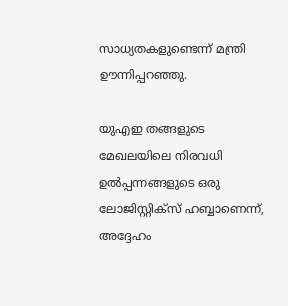സാധ്യതകളുണ്ടെന്ന് മന്ത്രി ഊന്നിപ്പറഞ്ഞു.

യുഎഇ തങ്ങളുടെ മേഖലയിലെ നിരവധി ഉൽപ്പന്നങ്ങളുടെ ഒരു ലോജിസ്റ്റിക്‌സ് ഹബ്ബാണെന്ന്, അദ്ദേഹം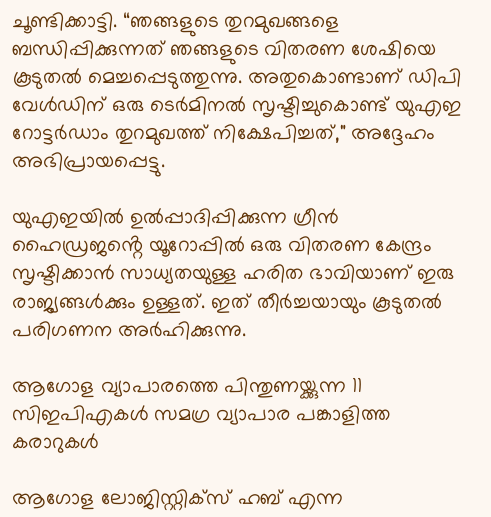ചൂണ്ടിക്കാട്ടി. “ഞങ്ങളുടെ തുറമുഖങ്ങളെ ബന്ധിപ്പിക്കുന്നത് ഞങ്ങളുടെ വിതരണ ശേഷിയെ കൂടുതൽ മെച്ചപ്പെടുത്തുന്നു. അതുകൊണ്ടാണ് ഡിപി വേൾഡിന് ഒരു ടെർമിനൽ സൃഷ്ടിച്ചുകൊണ്ട് യുഎഇ റോട്ടർഡാം തുറമുഖത്ത് നിക്ഷേപിച്ചത്," അദ്ദേഹം അഭിപ്രായപ്പെട്ടു.

യുഎഇയിൽ ഉൽപ്പാദിപ്പിക്കുന്ന ഗ്രീൻ ഹൈഡ്രജൻ്റെ യൂറോപ്പിൽ ഒരു വിതരണ കേന്ദ്രം സൃഷ്ടിക്കാൻ സാധ്യതയുള്ള ഹരിത ഭാവിയാണ് ഇരു രാജ്യങ്ങൾക്കും ഉള്ളത്. ഇത് തീർച്ചയായും കൂടുതൽ പരിഗണന അർഹിക്കുന്നു.

ആഗോള വ്യാപാരത്തെ പിന്തുണയ്ക്കുന്ന 11 സിഇപിഎകൾ സമഗ്ര വ്യാപാര പങ്കാളിത്ത കരാറുകൾ

ആഗോള ലോജിസ്റ്റിക്‌സ് ഹബ് എന്ന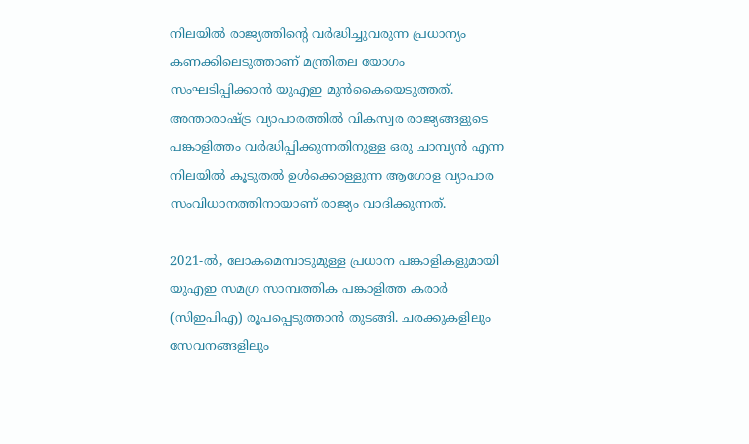നിലയിൽ രാജ്യത്തിൻ്റെ വർദ്ധിച്ചുവരുന്ന പ്രധാന്യം കണക്കിലെടുത്താണ് മന്ത്രിതല യോഗം സംഘടിപ്പിക്കാൻ യുഎഇ മുൻകൈയെടുത്തത്. അന്താരാഷ്ട്ര വ്യാപാരത്തിൽ വികസ്വര രാജ്യങ്ങളുടെ പങ്കാളിത്തം വർദ്ധിപ്പിക്കുന്നതിനുള്ള ഒരു ചാമ്പ്യൻ എന്ന നിലയിൽ കൂടുതൽ ഉൾക്കൊള്ളുന്ന ആഗോള വ്യാപാര സംവിധാനത്തിനായാണ് രാജ്യം വാദിക്കുന്നത്.

2021-ൽ, ലോകമെമ്പാടുമുള്ള പ്രധാന പങ്കാളികളുമായി യുഎഇ സമഗ്ര സാമ്പത്തിക പങ്കാളിത്ത കരാർ (സിഇപിഎ) രൂപപ്പെടുത്താൻ തുടങ്ങി. ചരക്കുകളിലും സേവനങ്ങളിലും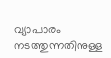വ്യാപാരം നടത്തുന്നതിനുള്ള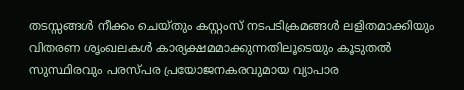തടസ്സങ്ങൾ നീക്കം ചെയ്തും കസ്റ്റംസ് നടപടിക്രമങ്ങൾ ലളിതമാക്കിയും വിതരണ ശൃംഖലകൾ കാര്യക്ഷമമാക്കുന്നതിലൂടെയും കൂടുതൽ സുസ്ഥിരവും പരസ്പര പ്രയോജനകരവുമായ വ്യാപാര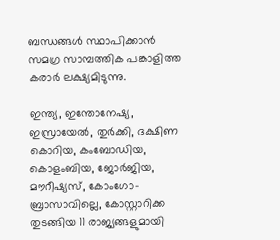ബന്ധങ്ങൾ സ്ഥാപിക്കാൻ സമഗ്ര സാമ്പത്തിക പങ്കാളിത്ത കരാർ ലക്ഷ്യമിടുന്നു.

ഇന്ത്യ, ഇന്തോനേഷ്യ, ഇസ്രായേൽ, തുർക്കി, ദക്ഷിണ കൊറിയ, കംബോഡിയ, കൊളംബിയ, ജോർജിയ, മൗറീഷ്യസ്, കോംഗോ-ബ്രാസാവില്ലെ, കോസ്റ്റാറിക്ക തുടങ്ങിയ 11 രാജ്യങ്ങളുമായി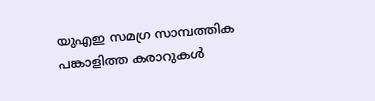യുഎഇ സമഗ്ര സാമ്പത്തിക പങ്കാളിത്ത കരാറുകൾ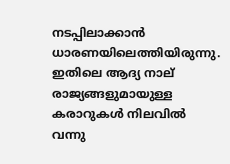നടപ്പിലാക്കാൻ ധാരണയിലെത്തിയിരുന്നു. ഇതിലെ ആദ്യ നാല്
രാജ്യങ്ങളുമായുള്ള കരാറുകൾ നിലവിൽ വന്നു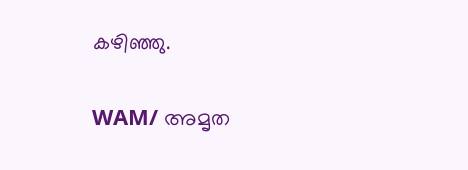കഴിഞ്ഞു.

WAM/ അമൃത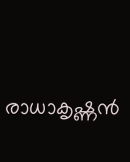രാധാകൃഷ്ണൻ